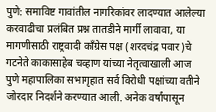पुणे: समाविष्ट गावांतील नागरिकांवर लादण्यात आलेल्या करवाढीचा प्रलंबित प्रश्न तातडीने मार्गी लावावा, या मागणीसाठी राष्ट्रवादी काँग्रेस पक्ष (शरदचंद्र पवार)चे गटनेते काकासाहेब चव्हाण यांच्या नेतृत्वाखाली आज पुणे महापालिका सभागृहात सर्व विरोधी पक्षांच्या वतीने जोरदार निदर्शने करण्यात आली. अनेक वर्षांपासून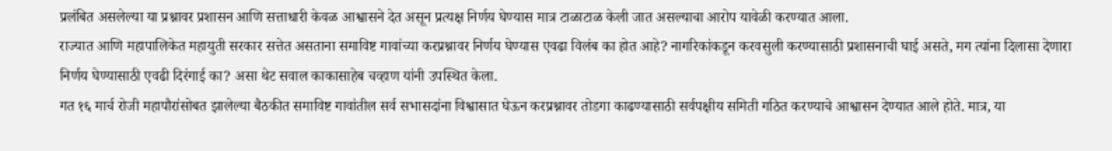प्रलंबित असलेल्या या प्रश्नावर प्रशासन आणि सत्ताधारी केवळ आश्वासने देत असून प्रत्यक्ष निर्णय घेण्यास मात्र टाळाटाळ केली जात असल्याचा आरोप यावेळी करण्यात आला.
राज्यात आणि महापालिकेत महायुती सरकार सत्तेत असताना समाविष्ट गावांच्या करप्रश्नावर निर्णय घेण्यास एवढा विलंब का होत आहे? नागरिकांकडून करवसुली करण्यासाठी प्रशासनाची घाई असते, मग त्यांना दिलासा देणारा निर्णय घेण्यासाठी एवढी दिरंगाई का? असा थेट सवाल काकासाहेब चव्हाण यांनी उपस्थित केला.
गत १६ मार्च रोजी महापौरांसोबत झालेल्या बैठकीत समाविष्ट गावांतील सर्व सभासदांना विश्वासात घेऊन करप्रश्नावर तोडगा काढण्यासाठी सर्वपक्षीय समिती गठित करण्याचे आश्वासन देण्यात आले होते. मात्र, या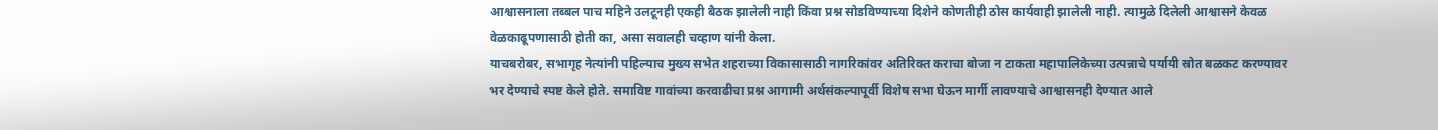आश्वासनाला तब्बल पाच महिने उलटूनही एकही बैठक झालेली नाही किंवा प्रश्न सोडविण्याच्या दिशेने कोणतीही ठोस कार्यवाही झालेली नाही. त्यामुळे दिलेली आश्वासने केवळ वेळकाढूपणासाठी होती का, असा सवालही चव्हाण यांनी केला.
याचबरोबर, सभागृह नेत्यांनी पहिल्याच मुख्य सभेत शहराच्या विकासासाठी नागरिकांवर अतिरिक्त कराचा बोजा न टाकता महापालिकेच्या उत्पन्नाचे पर्यायी स्रोत बळकट करण्यावर भर देण्याचे स्पष्ट केले होते. समाविष्ट गावांच्या करवाढीचा प्रश्न आगामी अर्थसंकल्पापूर्वी विशेष सभा घेऊन मार्गी लावण्याचे आश्वासनही देण्यात आले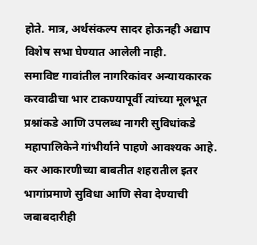होते. मात्र, अर्थसंकल्प सादर होऊनही अद्याप विशेष सभा घेण्यात आलेली नाही.
समाविष्ट गावांतील नागरिकांवर अन्यायकारक करवाढीचा भार टाकण्यापूर्वी त्यांच्या मूलभूत प्रश्नांकडे आणि उपलब्ध नागरी सुविधांकडे महापालिकेने गांभीर्याने पाहणे आवश्यक आहे. कर आकारणीच्या बाबतीत शहरातील इतर भागांप्रमाणे सुविधा आणि सेवा देण्याची जबाबदारीही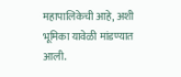महापालिकेची आहे, अशी भूमिका यावेळी मांडण्यात आली.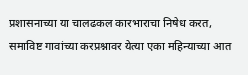प्रशासनाच्या या चालढकल कारभाराचा निषेध करत, समाविष्ट गावांच्या करप्रश्नावर येत्या एका महिन्याच्या आत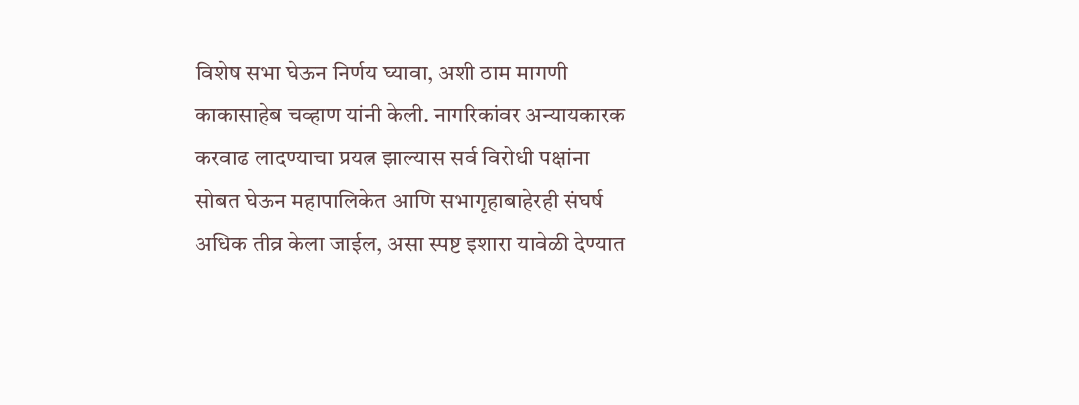विशेष सभा घेऊन निर्णय घ्यावा, अशी ठाम मागणी काकासाहेब चव्हाण यांनी केली. नागरिकांवर अन्यायकारक करवाढ लादण्याचा प्रयत्न झाल्यास सर्व विरोधी पक्षांना सोबत घेऊन महापालिकेत आणि सभागृहाबाहेरही संघर्ष अधिक तीव्र केला जाईल, असा स्पष्ट इशारा यावेळी देण्यात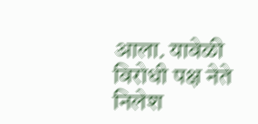आला. यावेळी विरोधी पक्ष नेते निलेश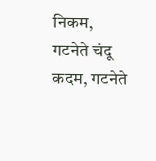निकम, गटनेते चंदू कदम, गटनेते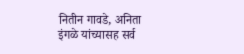नितीन गावडे, अनिता इंगळे यांच्यासह सर्व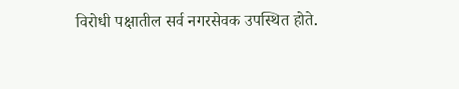विरोधी पक्षातील सर्व नगरसेवक उपस्थित होते.